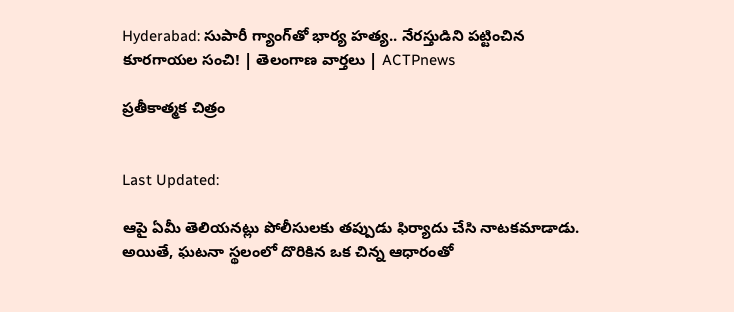Hyderabad: సుపారీ గ్యాంగ్‌తో భార్య హత్య.. నేరస్తుడిని పట్టించిన కూరగాయల సంచి! | తెలంగాణ వార్తలు | ACTPnews

ప్రతీకాత్మక చిత్రం


Last Updated:

ఆపై ఏమీ తెలియనట్లు పోలీసులకు తప్పుడు ఫిర్యాదు చేసి నాటకమాడాడు. అయితే, ఘటనా స్థలంలో దొరికిన ఒక చిన్న ఆధారంతో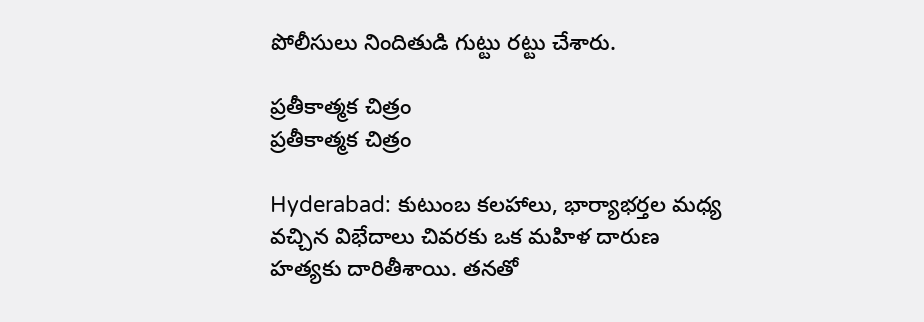పోలీసులు నిందితుడి గుట్టు రట్టు చేశారు.

ప్రతీకాత్మక చిత్రం
ప్రతీకాత్మక చిత్రం

Hyderabad: కుటుంబ కలహాలు, భార్యాభర్తల మధ్య వచ్చిన విభేదాలు చివరకు ఒక మహిళ దారుణ హత్యకు దారితీశాయి. తనతో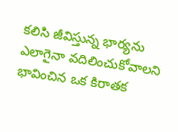కలిసి జీవిస్తున్న భార్యను ఎలాగైనా వదిలించుకోవాలని భావించిన ఒక కిరాతక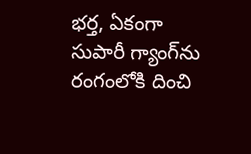భర్త, ఏకంగా సుపారీ గ్యాంగ్‌ను రంగంలోకి దించి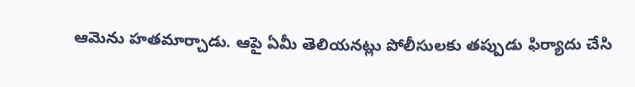ఆమెను హతమార్చాడు. ఆపై ఏమీ తెలియనట్లు పోలీసులకు తప్పుడు ఫిర్యాదు చేసి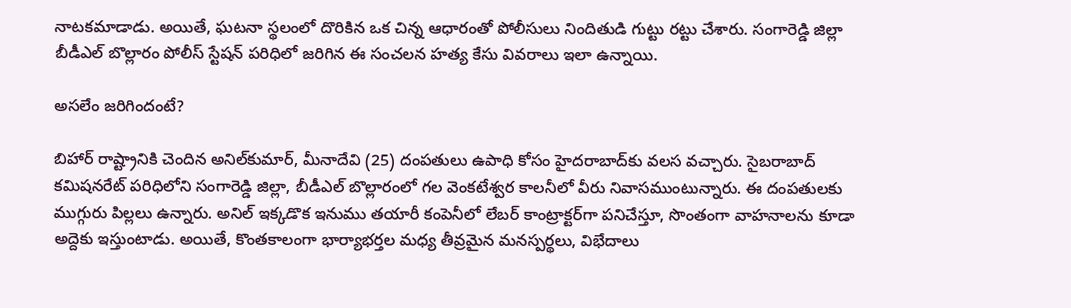నాటకమాడాడు. అయితే, ఘటనా స్థలంలో దొరికిన ఒక చిన్న ఆధారంతో పోలీసులు నిందితుడి గుట్టు రట్టు చేశారు. సంగారెడ్డి జిల్లా బీడీఎల్ బొల్లారం పోలీస్ స్టేషన్ పరిధిలో జరిగిన ఈ సంచలన హత్య కేసు వివరాలు ఇలా ఉన్నాయి.

అసలేం జరిగిందంటే?

బిహార్ రాష్ట్రానికి చెందిన అనిల్‌కుమార్, మీనాదేవి (25) దంపతులు ఉపాధి కోసం హైదరాబాద్‌కు వలస వచ్చారు. సైబరాబాద్ కమిషనరేట్ పరిధిలోని సంగారెడ్డి జిల్లా, బీడీఎల్ బొల్లారంలో గల వెంకటేశ్వర కాలనీలో వీరు నివాసముంటున్నారు. ఈ దంపతులకు ముగ్గురు పిల్లలు ఉన్నారు. అనిల్ ఇక్కడొక ఇనుము తయారీ కంపెనీలో లేబర్ కాంట్రాక్టర్‌గా పనిచేస్తూ, సొంతంగా వాహనాలను కూడా అద్దెకు ఇస్తుంటాడు. అయితే, కొంతకాలంగా భార్యాభర్తల మధ్య తీవ్రమైన మనస్పర్థలు, విభేదాలు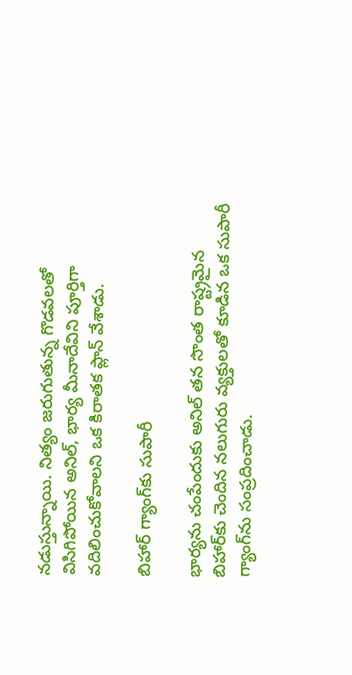నడుస్తున్నాయి. నిత్యం జరుగుతున్న గొడవలతో విసిగిపోయిన అనిల్, భార్య మీనాదేవిని పూర్తిగా వదిలించుకోవాలని ఒక కిరాతక ప్లాన్ వేశాడు.

బిహార్ గ్యాంగ్‌కు సుపారీ

భార్యను చంపేందుకు అనిల్ తన సొంత రాష్ట్రమైన బిహార్‌కు చెందిన నలుగురు వ్యక్తులతో కూడిన ఒక సుపారీ గ్యాంగ్‌ను సంప్రదించాడు.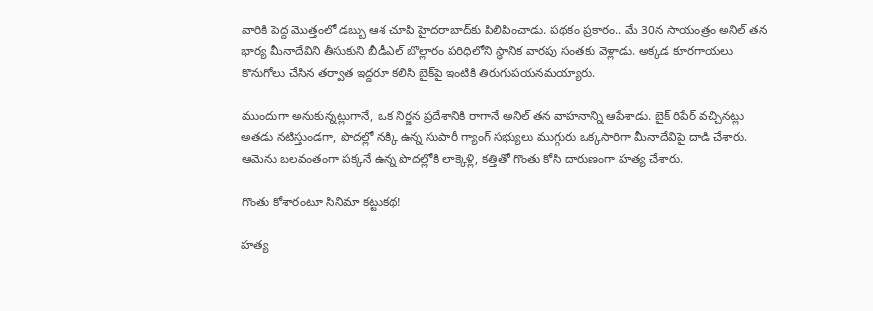వారికి పెద్ద మొత్తంలో డబ్బు ఆశ చూపి హైదరాబాద్‌కు పిలిపించాడు. పథకం ప్రకారం.. మే 30న సాయంత్రం అనిల్ తన భార్య మీనాదేవిని తీసుకుని బీడీఎల్ బొల్లారం పరిధిలోని స్థానిక వారపు సంతకు వెళ్లాడు. అక్కడ కూరగాయలు కొనుగోలు చేసిన తర్వాత ఇద్దరూ కలిసి బైక్‌పై ఇంటికి తిరుగుపయనమయ్యారు.

ముందుగా అనుకున్నట్లుగానే, ఒక నిర్జన ప్రదేశానికి రాగానే అనిల్ తన వాహనాన్ని ఆపేశాడు. బైక్ రిపేర్ వచ్చినట్లు అతడు నటిస్తుండగా, పొదల్లో నక్కి ఉన్న సుపారీ గ్యాంగ్ సభ్యులు ముగ్గురు ఒక్కసారిగా మీనాదేవిపై దాడి చేశారు. ఆమెను బలవంతంగా పక్కనే ఉన్న పొదల్లోకి లాక్కెళ్లి, కత్తితో గొంతు కోసి దారుణంగా హత్య చేశారు.

గొంతు కోశారంటూ సినిమా కట్టుకథ!

హత్య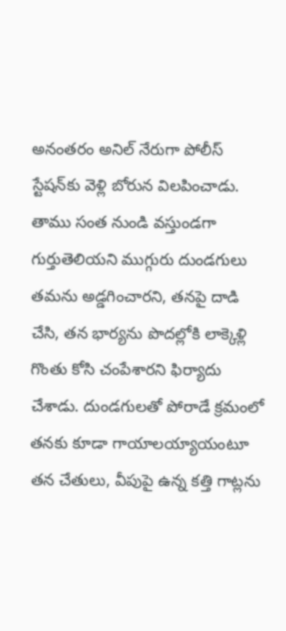అనంతరం అనిల్ నేరుగా పోలీస్ స్టేషన్‌కు వెళ్లి బోరున విలపించాడు. తాము సంత నుండి వస్తుండగా గుర్తుతెలియని ముగ్గురు దుండగులు తమను అడ్డగించారని, తనపై దాడి చేసి, తన భార్యను పొదల్లోకి లాక్కెళ్లి గొంతు కోసి చంపేశారని ఫిర్యాదు చేశాడు. దుండగులతో పోరాడే క్రమంలో తనకు కూడా గాయాలయ్యాయంటూ తన చేతులు, వీపుపై ఉన్న కత్తి గాట్లను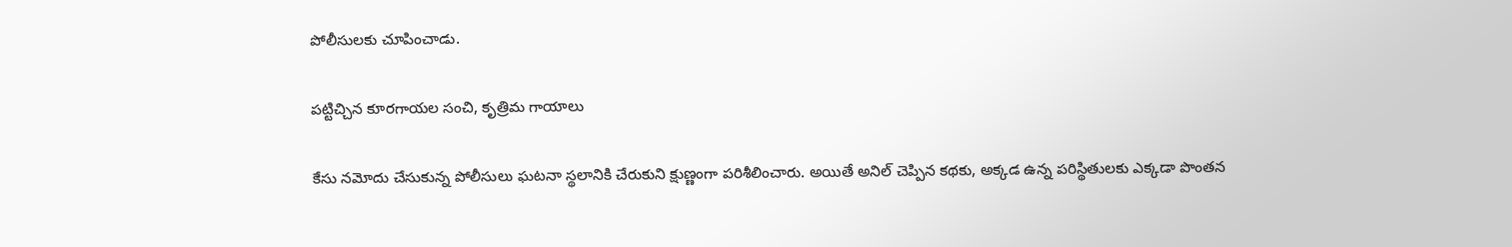పోలీసులకు చూపించాడు.

పట్టిచ్చిన కూరగాయల సంచి, కృత్రిమ గాయాలు

కేసు నమోదు చేసుకున్న పోలీసులు ఘటనా స్థలానికి చేరుకుని క్షుణ్ణంగా పరిశీలించారు. అయితే అనిల్ చెప్పిన కథకు, అక్కడ ఉన్న పరిస్థితులకు ఎక్కడా పొంతన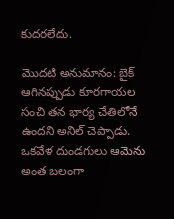కుదరలేదు.

మొదటి అనుమానం: బైక్ ఆగినప్పుడు కూరగాయల సంచి తన భార్య చేతిలోనే ఉందని అనిల్ చెప్పాడు. ఒకవేళ దుండగులు ఆమెను అంత బలంగా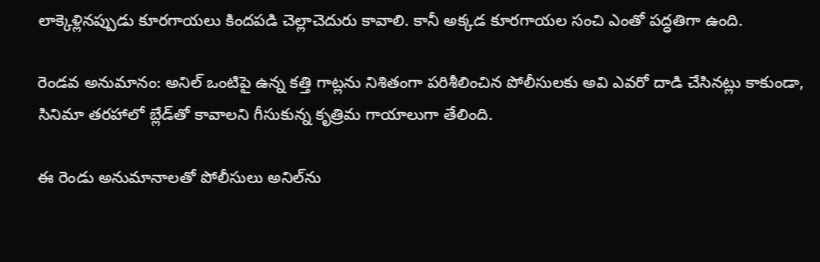లాక్కెళ్లినప్పుడు కూరగాయలు కిందపడి చెల్లాచెదురు కావాలి. కానీ అక్కడ కూరగాయల సంచి ఎంతో పద్ధతిగా ఉంది.

రెండవ అనుమానం: అనిల్ ఒంటిపై ఉన్న కత్తి గాట్లను నిశితంగా పరిశీలించిన పోలీసులకు అవి ఎవరో దాడి చేసినట్లు కాకుండా, సినిమా తరహాలో బ్లేడ్‌తో కావాలని గీసుకున్న కృత్రిమ గాయాలుగా తేలింది.

ఈ రెండు అనుమానాలతో పోలీసులు అనిల్‌ను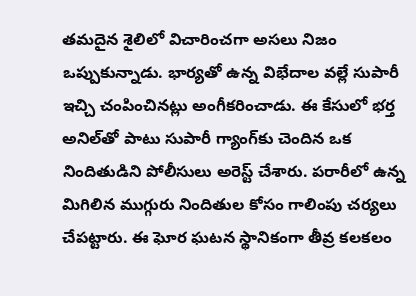తమదైన శైలిలో విచారించగా అసలు నిజం ఒప్పుకున్నాడు. భార్యతో ఉన్న విభేదాల వల్లే సుపారీ ఇచ్చి చంపించినట్లు అంగీకరించాడు. ఈ కేసులో భర్త అనిల్‌తో పాటు సుపారీ గ్యాంగ్‌కు చెందిన ఒక నిందితుడిని పోలీసులు అరెస్ట్ చేశారు. పరారీలో ఉన్న మిగిలిన ముగ్గురు నిందితుల కోసం గాలింపు చర్యలు చేపట్టారు. ఈ ఘోర ఘటన స్థానికంగా తీవ్ర కలకలం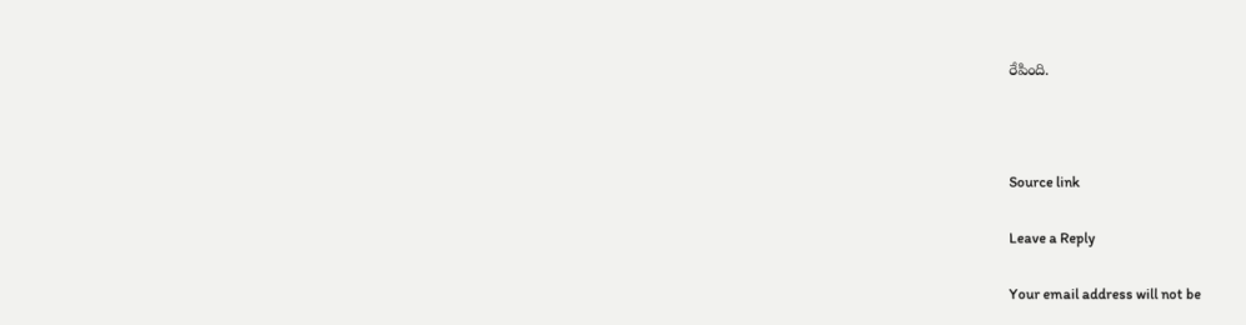రేపింది.



Source link

Leave a Reply

Your email address will not be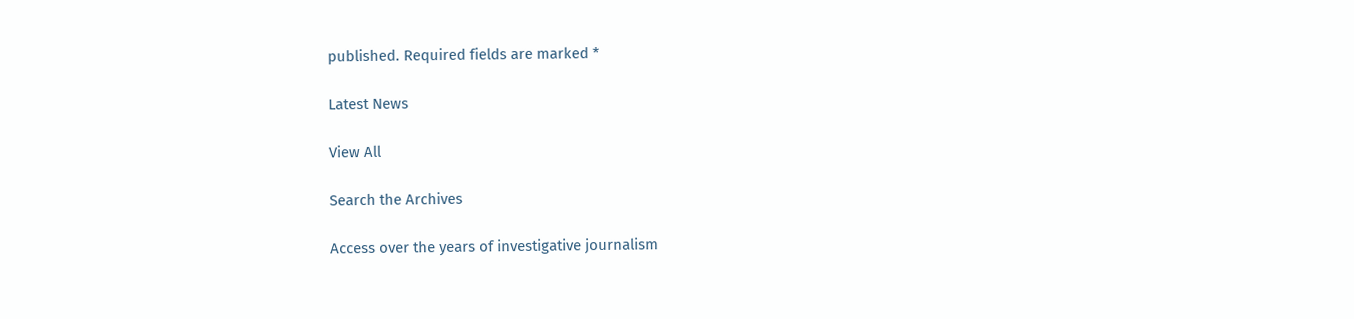published. Required fields are marked *

Latest News

View All

Search the Archives

Access over the years of investigative journalism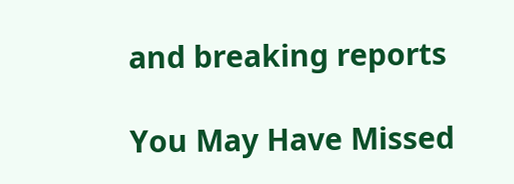and breaking reports

You May Have Missed